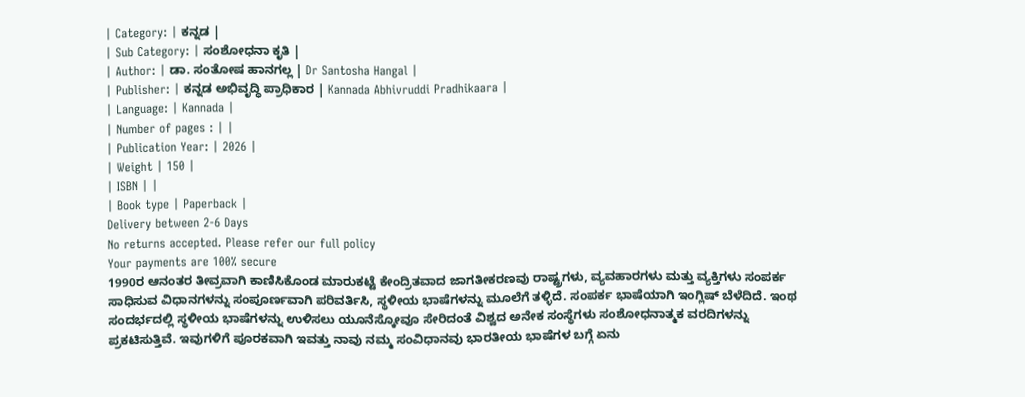| Category: | ಕನ್ನಡ |
| Sub Category: | ಸಂಶೋಧನಾ ಕೃತಿ |
| Author: | ಡಾ. ಸಂತೋಷ ಹಾನಗಲ್ಲ | Dr Santosha Hangal |
| Publisher: | ಕನ್ನಡ ಅಭಿವೃದ್ಧಿ ಪ್ರಾಧಿಕಾರ | Kannada Abhivruddi Pradhikaara |
| Language: | Kannada |
| Number of pages : | |
| Publication Year: | 2026 |
| Weight | 150 |
| ISBN | |
| Book type | Paperback |
Delivery between 2-6 Days
No returns accepted. Please refer our full policy
Your payments are 100% secure
1990ರ ಆನಂತರ ತೀವ್ರವಾಗಿ ಕಾಣಿಸಿಕೊಂಡ ಮಾರುಕಟ್ಟೆ ಕೇಂದ್ರಿತವಾದ ಜಾಗತೀಕರಣವು ರಾಷ್ಟ್ರಗಳು, ವ್ಯವಹಾರಗಳು ಮತ್ತು ವ್ಯಕ್ತಿಗಳು ಸಂಪರ್ಕ ಸಾಧಿಸುವ ವಿಧಾನಗಳನ್ನು ಸಂಪೂರ್ಣವಾಗಿ ಪರಿವರ್ತಿಸಿ, ಸ್ಥಳೀಯ ಭಾಷೆಗಳನ್ನು ಮೂಲೆಗೆ ತಳ್ಳಿದೆ. ಸಂಪರ್ಕ ಭಾಷೆಯಾಗಿ ಇಂಗ್ಲಿಷ್ ಬೆಳೆದಿದೆ. ಇಂಥ ಸಂದರ್ಭದಲ್ಲಿ ಸ್ಥಳೀಯ ಭಾಷೆಗಳನ್ನು ಉಳಿಸಲು ಯೂನೆಸ್ಕೋವೂ ಸೇರಿದಂತೆ ವಿಶ್ವದ ಅನೇಕ ಸಂಸ್ಥೆಗಳು ಸಂಶೋಧನಾತ್ಮಕ ವರದಿಗಳನ್ನು ಪ್ರಕಟಿಸುತ್ತಿವೆ. ಇವುಗಳಿಗೆ ಪೂರಕವಾಗಿ ಇವತ್ತು ನಾವು ನಮ್ಮ ಸಂವಿಧಾನವು ಭಾರತೀಯ ಭಾಷೆಗಳ ಬಗ್ಗೆ ಏನು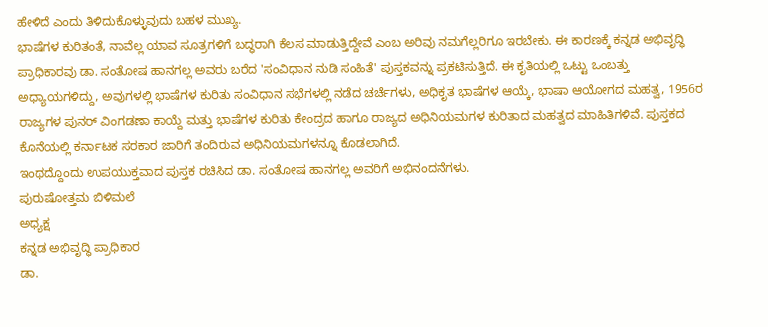ಹೇಳಿದೆ ಎಂದು ತಿಳಿದುಕೊಳ್ಳುವುದು ಬಹಳ ಮುಖ್ಯ.
ಭಾಷೆಗಳ ಕುರಿತಂತೆ, ನಾವೆಲ್ಲ ಯಾವ ಸೂತ್ರಗಳಿಗೆ ಬದ್ಧರಾಗಿ ಕೆಲಸ ಮಾಡುತ್ತಿದ್ದೇವೆ ಎಂಬ ಅರಿವು ನಮಗೆಲ್ಲರಿಗೂ ಇರಬೇಕು. ಈ ಕಾರಣಕ್ಕೆ ಕನ್ನಡ ಅಭಿವೃದ್ಧಿ ಪ್ರಾಧಿಕಾರವು ಡಾ. ಸಂತೋಷ ಹಾನಗಲ್ಲ ಅವರು ಬರೆದ 'ಸಂವಿಧಾನ ನುಡಿ ಸಂಹಿತೆ' ಪುಸ್ತಕವನ್ನು ಪ್ರಕಟಿಸುತ್ತಿದೆ. ಈ ಕೃತಿಯಲ್ಲಿ ಒಟ್ಟು ಒಂಬತ್ತು ಅಧ್ಯಾಯಗಳಿದ್ದು, ಅವುಗಳಲ್ಲಿ ಭಾಷೆಗಳ ಕುರಿತು ಸಂವಿಧಾನ ಸಭೆಗಳಲ್ಲಿ ನಡೆದ ಚರ್ಚೆಗಳು, ಅಧಿಕೃತ ಭಾಷೆಗಳ ಆಯ್ಕೆ, ಭಾಷಾ ಆಯೋಗದ ಮಹತ್ವ, 1956ರ ರಾಜ್ಯಗಳ ಪುನರ್ ವಿಂಗಡಣಾ ಕಾಯ್ದೆ ಮತ್ತು ಭಾಷೆಗಳ ಕುರಿತು ಕೇಂದ್ರದ ಹಾಗೂ ರಾಜ್ಯದ ಅಧಿನಿಯಮಗಳ ಕುರಿತಾದ ಮಹತ್ವದ ಮಾಹಿತಿಗಳಿವೆ. ಪುಸ್ತಕದ ಕೊನೆಯಲ್ಲಿ ಕರ್ನಾಟಕ ಸರಕಾರ ಜಾರಿಗೆ ತಂದಿರುವ ಅಧಿನಿಯಮಗಳನ್ನೂ ಕೊಡಲಾಗಿದೆ.
ಇಂಥದ್ದೊಂದು ಉಪಯುಕ್ತವಾದ ಪುಸ್ತಕ ರಚಿಸಿದ ಡಾ. ಸಂತೋಷ ಹಾನಗಲ್ಲ ಅವರಿಗೆ ಅಭಿನಂದನೆಗಳು.
ಪುರುಷೋತ್ತಮ ಬಿಳಿಮಲೆ
ಅಧ್ಯಕ್ಷ
ಕನ್ನಡ ಅಭಿವೃದ್ಧಿ ಪ್ರಾಧಿಕಾರ
ಡಾ.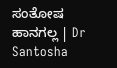ಸಂತೋಷ ಹಾನಗಲ್ಲ | Dr Santosha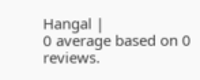Hangal |
0 average based on 0 reviews.